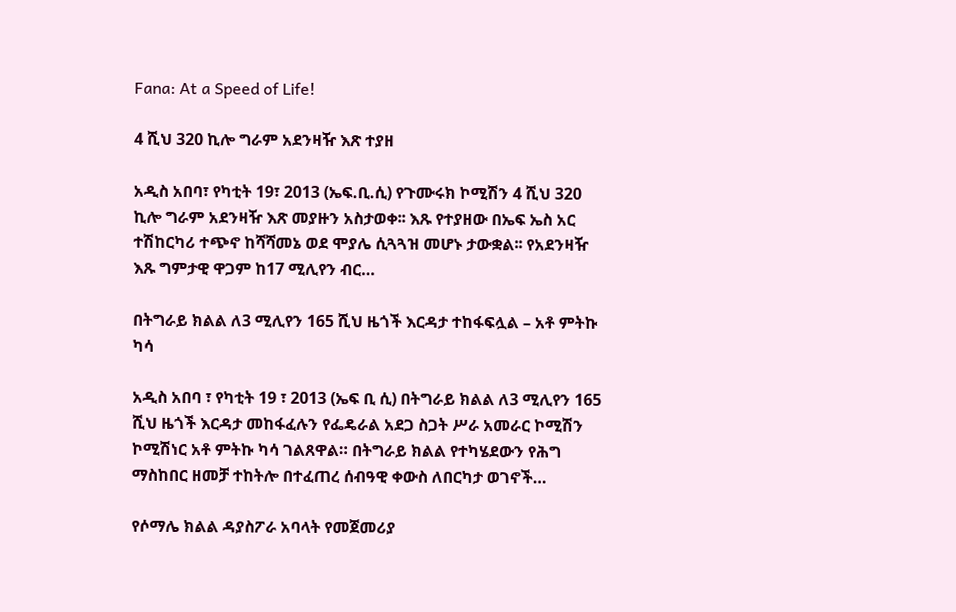Fana: At a Speed of Life!

4 ሺህ 320 ኪሎ ግራም አደንዛዥ እጽ ተያዘ

አዲስ አበባ፣ የካቲት 19፣ 2013 (ኤፍ.ቢ.ሲ) የጉሙሩክ ኮሚሽን 4 ሺህ 320 ኪሎ ግራም አደንዛዥ እጽ መያዙን አስታወቀ፡፡ እጹ የተያዘው በኤፍ ኤስ አር ተሽከርካሪ ተጭኖ ከሻሻመኔ ወደ ሞያሌ ሲጓጓዝ መሆኑ ታውቋል፡፡ የአደንዛዥ እጹ ግምታዊ ዋጋም ከ17 ሚሊየን ብር…

በትግራይ ክልል ለ3 ሚሊየን 165 ሺህ ዜጎች እርዳታ ተከፋፍሏል – አቶ ምትኩ ካሳ

አዲስ አበባ ፣ የካቲት 19 ፣ 2013 (ኤፍ ቢ ሲ) በትግራይ ክልል ለ3 ሚሊየን 165 ሺህ ዜጎች እርዳታ መከፋፈሉን የፌዴራል አደጋ ስጋት ሥራ አመራር ኮሚሽን ኮሚሽነር አቶ ምትኩ ካሳ ገልጸዋል። በትግራይ ክልል የተካሄደውን የሕግ ማስከበር ዘመቻ ተከትሎ በተፈጠረ ሰብዓዊ ቀውስ ለበርካታ ወገኖች…

የሶማሌ ክልል ዳያስፖራ አባላት የመጀመሪያ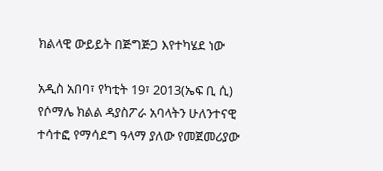ክልላዊ ውይይት በጅግጅጋ እየተካሄደ ነው

አዲስ አበባ፣ የካቲት 19፣ 2013(ኤፍ ቢ ሲ) የሶማሌ ክልል ዳያስፖራ አባላትን ሁለንተናዊ ተሳተፎ የማሳደግ ዓላማ ያለው የመጀመሪያው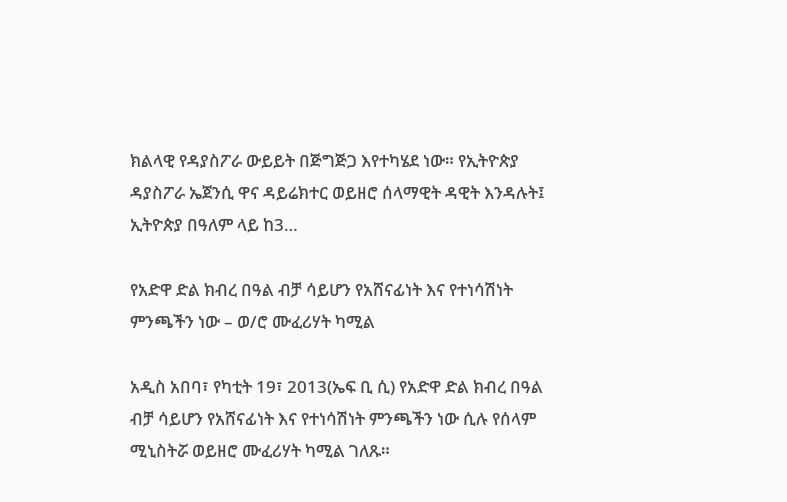ክልላዊ የዳያስፖራ ውይይት በጅግጅጋ እየተካሄደ ነው። የኢትዮጵያ ዳያስፖራ ኤጀንሲ ዋና ዳይሬክተር ወይዘሮ ሰላማዊት ዳዊት እንዳሉት፤ ኢትዮጵያ በዓለም ላይ ከ3…

የአድዋ ድል ክብረ በዓል ብቻ ሳይሆን የአሸናፊነት እና የተነሳሽነት ምንጫችን ነው – ወ/ሮ ሙፈሪሃት ካሚል

አዲስ አበባ፣ የካቲት 19፣ 2013(ኤፍ ቢ ሲ) የአድዋ ድል ክብረ በዓል ብቻ ሳይሆን የአሸናፊነት እና የተነሳሽነት ምንጫችን ነው ሲሉ የሰላም ሚኒስትሯ ወይዘሮ ሙፈሪሃት ካሚል ገለጹ።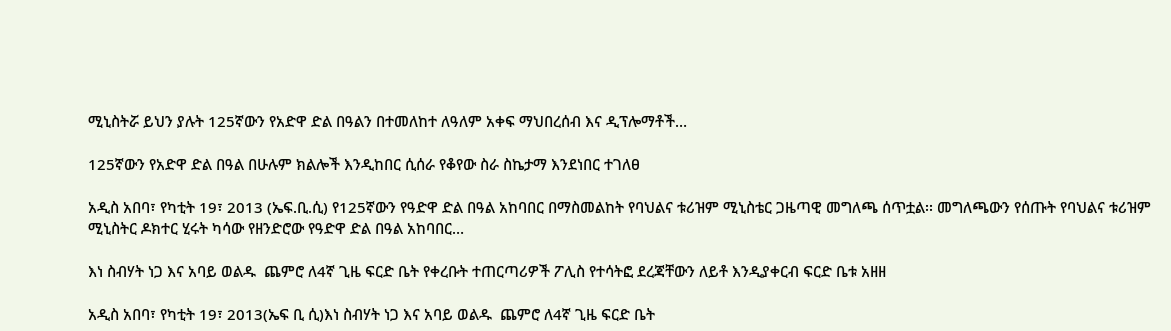ሚኒስትሯ ይህን ያሉት 125ኛውን የአድዋ ድል በዓልን በተመለከተ ለዓለም አቀፍ ማህበረሰብ እና ዲፕሎማቶች…

125ኛውን የአድዋ ድል በዓል በሁሉም ክልሎች እንዲከበር ሲሰራ የቆየው ስራ ስኬታማ እንደነበር ተገለፀ

አዲስ አበባ፣ የካቲት 19፣ 2013 (ኤፍ.ቢ.ሲ) የ125ኛውን የዓድዋ ድል በዓል አከባበር በማስመልከት የባህልና ቱሪዝም ሚኒስቴር ጋዜጣዊ መግለጫ ሰጥቷል፡፡ መግለጫውን የሰጡት የባህልና ቱሪዝም ሚኒስትር ዶክተር ሂሩት ካሳው የዘንድሮው የዓድዋ ድል በዓል አከባበር…

እነ ስብሃት ነጋ እና አባይ ወልዱ  ጨምሮ ለ4ኛ ጊዜ ፍርድ ቤት የቀረቡት ተጠርጣሪዎች ፖሊስ የተሳትፎ ደረጃቸውን ለይቶ እንዲያቀርብ ፍርድ ቤቱ አዘዘ

አዲስ አበባ፣ የካቲት 19፣ 2013(ኤፍ ቢ ሲ)እነ ስብሃት ነጋ እና አባይ ወልዱ  ጨምሮ ለ4ኛ ጊዜ ፍርድ ቤት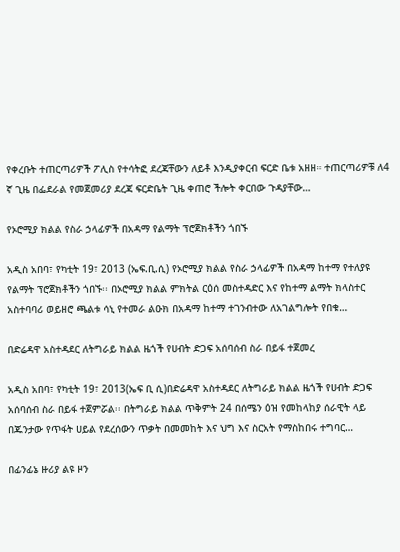የቀረቡት ተጠርጣሪዎች ፖሊስ የተሳትፎ ደረጃቸውን ለይቶ እንዲያቀርብ ፍርድ ቤቱ አዘዘ። ተጠርጣሪዎቹ ለ4 ኛ ጊዜ በፌደራል የመጀመሪያ ደረጃ ፍርድቤት ጊዜ ቀጠሮ ችሎት ቀርበው ጉዳያቸው…

የኦሮሚያ ክልል የስራ ኃላፊዎች በአዳማ የልማት ፕሮጀክቶችን ጎበኙ

አዲስ አበባ፣ የካቲት 19፣ 2013 (ኤፍ.ቢ.ሲ) የኦሮሚያ ክልል የስራ ኃላፊዎች በአዳማ ከተማ የተለያዩ የልማት ፕሮጀክቶችን ጎበኙ፡፡ በኦሮሚያ ክልል ምክትል ርዕሰ መስተዳድር እና የከተማ ልማት ክላስተር አስተባባሪ ወይዘሮ ጫልቱ ሳኒ የተመራ ልዑክ በአዳማ ከተማ ተገንብተው ለአገልግሎት የበቁ…

በድሬዳዋ አስተዳደር ለትግራይ ክልል ዜጎች የሀብት ድጋፍ አሰባሰብ ስራ በይፋ ተጀመረ

አዲስ አበባ፣ የካቲት 19፣ 2013(ኤፍ ቢ ሲ)በድሬዳዋ አስተዳደር ለትግራይ ክልል ዜጎች የሀብት ድጋፍ አሰባሰብ ስራ በይፋ ተጀምሯል፡፡ በትግራይ ክልል ጥቅምት 24 በሰሜን ዕዝ የመከላከያ ሰራዊት ላይ በጁንታው የጥፋት ሀይል የደረሰውን ጥቃት በመመከት እና ህግ እና ስርአት የማስከበሩ ተግባር…

በፊንፊኔ ዙሪያ ልዩ ዞን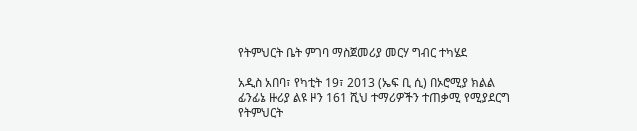የትምህርት ቤት ምገባ ማስጀመሪያ መርሃ ግብር ተካሄደ

አዲስ አበባ፣ የካቲት 19፣ 2013 (ኤፍ ቢ ሲ) በኦሮሚያ ክልል ፊንፊኔ ዙሪያ ልዩ ዞን 161 ሺህ ተማሪዎችን ተጠቃሚ የሚያደርግ የትምህርት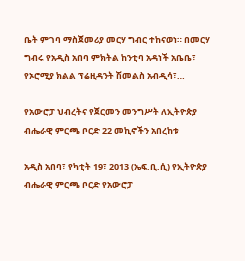ቤት ምገባ ማስጀመሪያ መርሃ ግብር ተከናወነ። በመርሃ ግብሩ የአዲስ አበባ ምክትል ከንቲባ አዳነች አቤቤ፣ የኦሮሚያ ክልል ፕሬዚዳንት ሽመልስ አብዲሳ፣…

የአውሮፓ ህብረትና የጀርመን መንግሥት ለኢትዮጵያ ብሔራዊ ምርጫ ቦርድ 22 መኪኖችን አበረከቱ

አዲስ አበባ፣ የካቲት 19፣ 2013 (ኤፍ.ቢ.ሲ) የኢትዮጵያ ብሔራዊ ምርጫ ቦርድ የአውሮፓ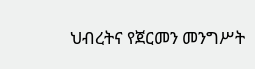ህብረትና የጀርመን መንግሥት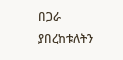በጋራ ያበረከቱለትን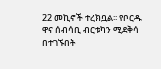22 መኪኖች ተረክቧል፡፡ የቦርዱ ዋና ሰብሳቢ ብርቱካን ሚደቅሳ በተገኙበት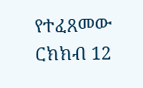የተፈጸመው ርክክብ 12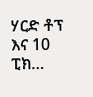ሃርድ ቶፕ እና 10 ፒክ…